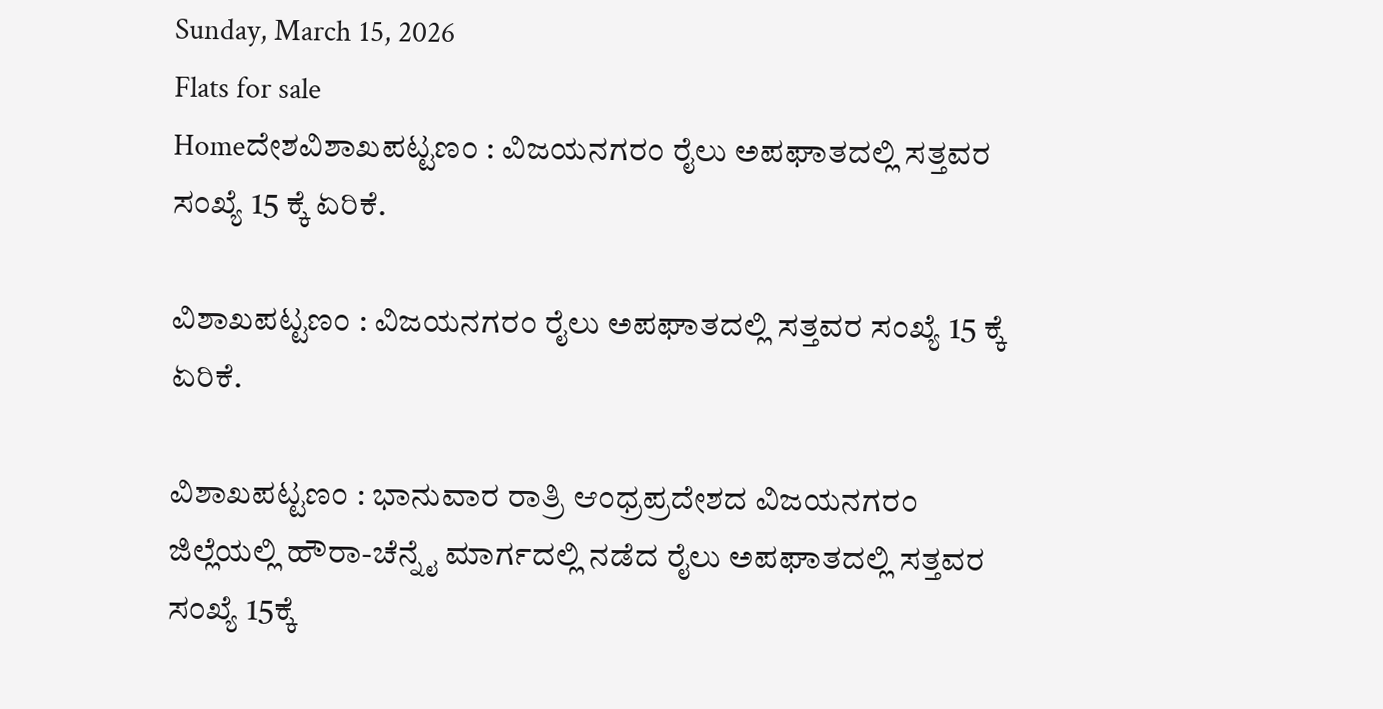Sunday, March 15, 2026
Flats for sale
Homeದೇಶವಿಶಾಖಪಟ್ಟಣಂ : ವಿಜಯನಗರಂ ರೈಲು ಅಪಘಾತದಲ್ಲಿ ಸತ್ತವರ ಸಂಖ್ಯೆ 15 ಕ್ಕೆ ಏರಿಕೆ.

ವಿಶಾಖಪಟ್ಟಣಂ : ವಿಜಯನಗರಂ ರೈಲು ಅಪಘಾತದಲ್ಲಿ ಸತ್ತವರ ಸಂಖ್ಯೆ 15 ಕ್ಕೆ ಏರಿಕೆ.

ವಿಶಾಖಪಟ್ಟಣಂ : ಭಾನುವಾರ ರಾತ್ರಿ ಆಂಧ್ರಪ್ರದೇಶದ ವಿಜಯನಗರಂ ಜಿಲ್ಲೆಯಲ್ಲಿ ಹೌರಾ-ಚೆನ್ನೈ ಮಾರ್ಗದಲ್ಲಿ ನಡೆದ ರೈಲು ಅಪಘಾತದಲ್ಲಿ ಸತ್ತವರ ಸಂಖ್ಯೆ 15ಕ್ಕೆ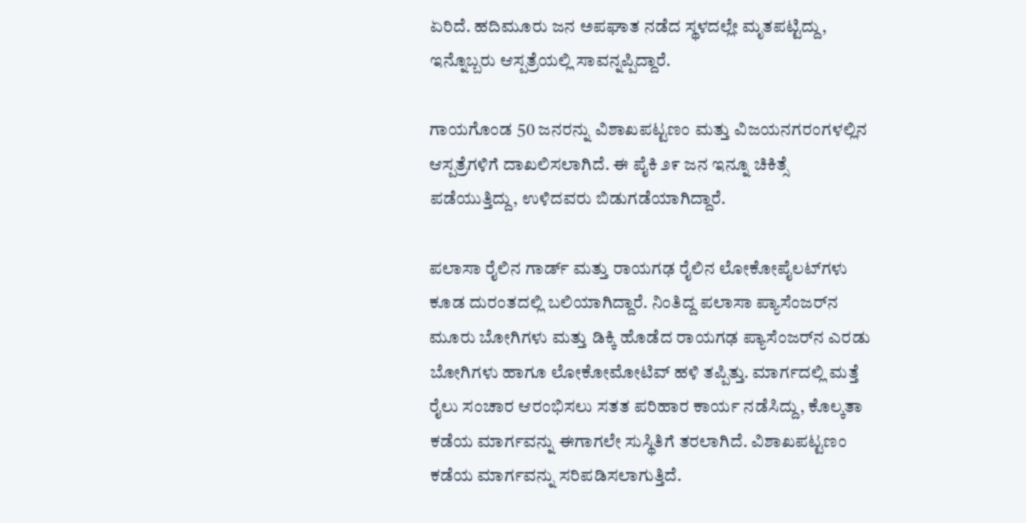ಏರಿದೆ. ಹದಿಮೂರು ಜನ ಅಪಘಾತ ನಡೆದ ಸ್ಥಳದಲ್ಲೇ ಮೃತಪಟ್ಟಿದ್ದು, ಇನ್ನೊಬ್ಬರು ಆಸ್ಪತ್ರೆಯಲ್ಲಿ ಸಾವನ್ನಪ್ಪಿದ್ದಾರೆ.

ಗಾಯಗೊಂಡ 50 ಜನರನ್ನು ವಿಶಾಖಪಟ್ಟಣಂ ಮತ್ತು ವಿಜಯನಗರಂಗಳಲ್ಲಿನ ಆಸ್ಪತ್ರೆಗಳಿಗೆ ದಾಖಲಿಸಲಾಗಿದೆ. ಈ ಪೈಕಿ ೨೯ ಜನ ಇನ್ನೂ ಚಿಕಿತ್ಸೆ ಪಡೆಯುತ್ತಿದ್ದು, ಉಳಿದವರು ಬಿಡುಗಡೆಯಾಗಿದ್ದಾರೆ.

ಪಲಾಸಾ ರೈಲಿನ ಗಾರ್ಡ್ ಮತ್ತು ರಾಯಗಢ ರೈಲಿನ ಲೋಕೋಪೈಲಟ್‌ಗಳು ಕೂಡ ದುರಂತದಲ್ಲಿ ಬಲಿಯಾಗಿದ್ದಾರೆ. ನಿಂತಿದ್ದ ಪಲಾಸಾ ಪ್ಯಾಸೆಂಜರ್‌ನ ಮೂರು ಬೋಗಿಗಳು ಮತ್ತು ಡಿಕ್ಕಿ ಹೊಡೆದ ರಾಯಗಢ ಪ್ಯಾಸೆಂಜರ್‌ನ ಎರಡು ಬೋಗಿಗಳು ಹಾಗೂ ಲೋಕೋಮೋಟಿವ್ ಹಳಿ ತಪ್ಪಿತ್ತು. ಮಾರ್ಗದಲ್ಲಿ ಮತ್ತೆ ರೈಲು ಸಂಚಾರ ಆರಂಭಿಸಲು ಸತತ ಪರಿಹಾರ ಕಾರ್ಯ ನಡೆಸಿದ್ದು, ಕೊಲ್ಕತಾ ಕಡೆಯ ಮಾರ್ಗವನ್ನು ಈಗಾಗಲೇ ಸುಸ್ಥಿತಿಗೆ ತರಲಾಗಿದೆ. ವಿಶಾಖಪಟ್ಟಣಂ ಕಡೆಯ ಮಾರ್ಗವನ್ನು ಸರಿಪಡಿಸಲಾಗುತ್ತಿದೆ.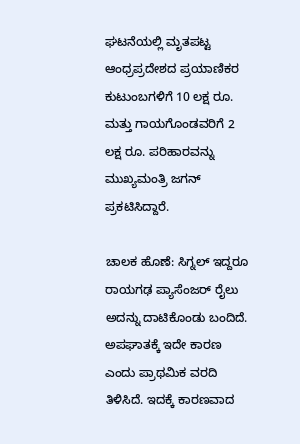ಘಟನೆಯಲ್ಲಿ ಮೃತಪಟ್ಟ ಆಂಧ್ರಪ್ರದೇಶದ ಪ್ರಯಾಣಿಕರ ಕುಟುಂಬಗಳಿಗೆ 10 ಲಕ್ಷ ರೂ. ಮತ್ತು ಗಾಯಗೊಂಡವರಿಗೆ 2 ಲಕ್ಷ ರೂ. ಪರಿಹಾರವನ್ನು ಮುಖ್ಯಮಂತ್ರಿ ಜಗನ್ ಪ್ರಕಟಿಸಿದ್ದಾರೆ.

ಚಾಲಕ ಹೊಣೆ: ಸಿಗ್ನಲ್ ಇದ್ದರೂ ರಾಯಗಢ ಪ್ಯಾಸೆಂಜರ್ ರೈಲು ಅದನ್ನು ದಾಟಿಕೊಂಡು ಬಂದಿದೆ. ಅಪಘಾತಕ್ಕೆ ಇದೇ ಕಾರಣ ಎಂದು ಪ್ರಾಥಮಿಕ ವರದಿ ತಿಳಿಸಿದೆ. ಇದಕ್ಕೆ ಕಾರಣವಾದ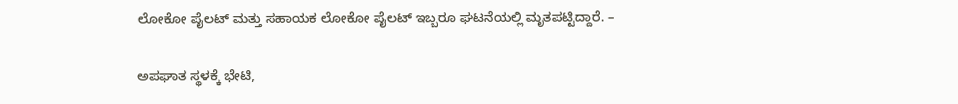ಲೋಕೋ ಪೈಲಟ್ ಮತ್ತು ಸಹಾಯಕ ಲೋಕೋ ಪೈಲಟ್ ಇಬ್ಬರೂ ಘಟನೆಯಲ್ಲಿ ಮೃತಪಟ್ಟಿದ್ದಾರೆ. –

ಅಪಘಾತ ಸ್ಥಳಕ್ಕೆ ಭೇಟಿ,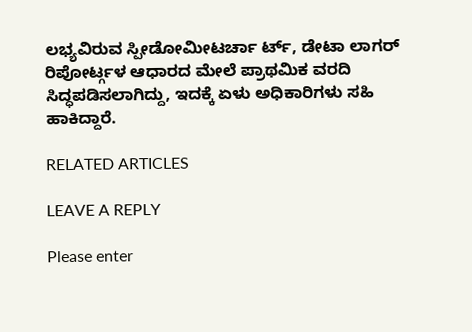ಲಭ್ಯವಿರುವ ಸ್ಪೀಡೋಮೀಟರ್ಚಾ ರ್ಟ್, ಡೇಟಾ ಲಾಗರ್ ರಿಪೋರ್ಟ್ಗಳ ಆಧಾರದ ಮೇಲೆ ಪ್ರಾಥಮಿಕ ವರದಿ ಸಿದ್ಧಪಡಿಸಲಾಗಿದ್ದು, ಇದಕ್ಕೆ ಏಳು ಅಧಿಕಾರಿಗಳು ಸಹಿ ಹಾಕಿದ್ದಾರೆ.

RELATED ARTICLES

LEAVE A REPLY

Please enter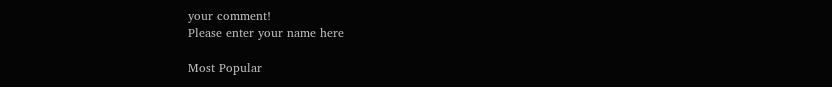your comment!
Please enter your name here

Most Popular